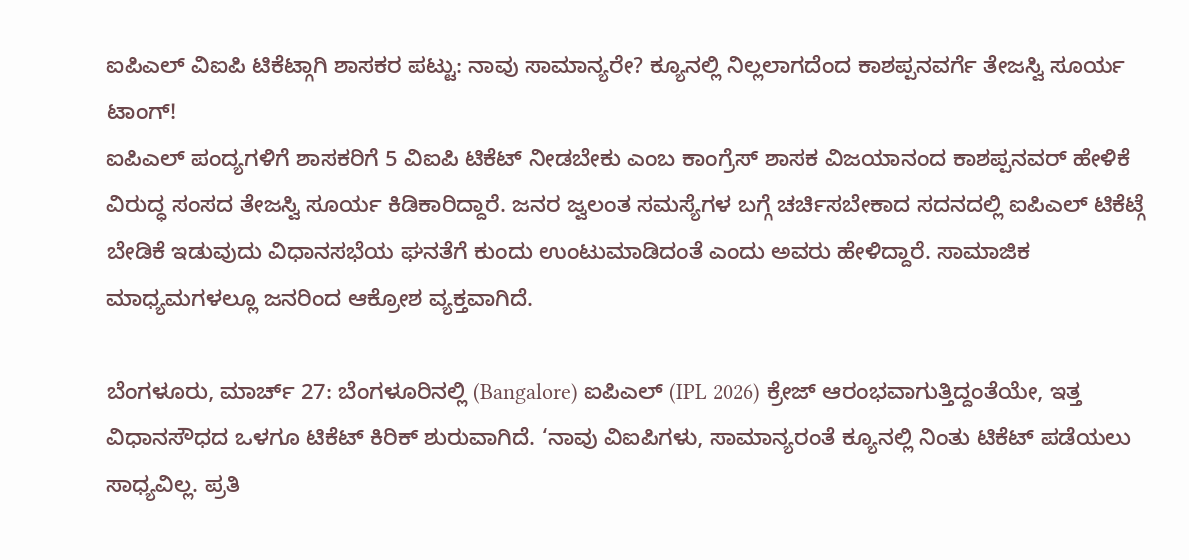ಐಪಿಎಲ್ ವಿಐಪಿ ಟಿಕೆಟ್ಗಾಗಿ ಶಾಸಕರ ಪಟ್ಟು: ನಾವು ಸಾಮಾನ್ಯರೇ? ಕ್ಯೂನಲ್ಲಿ ನಿಲ್ಲಲಾಗದೆಂದ ಕಾಶಪ್ಪನವರ್ಗೆ ತೇಜಸ್ವಿ ಸೂರ್ಯ ಟಾಂಗ್!
ಐಪಿಎಲ್ ಪಂದ್ಯಗಳಿಗೆ ಶಾಸಕರಿಗೆ 5 ವಿಐಪಿ ಟಿಕೆಟ್ ನೀಡಬೇಕು ಎಂಬ ಕಾಂಗ್ರೆಸ್ ಶಾಸಕ ವಿಜಯಾನಂದ ಕಾಶಪ್ಪನವರ್ ಹೇಳಿಕೆ ವಿರುದ್ಧ ಸಂಸದ ತೇಜಸ್ವಿ ಸೂರ್ಯ ಕಿಡಿಕಾರಿದ್ದಾರೆ. ಜನರ ಜ್ವಲಂತ ಸಮಸ್ಯೆಗಳ ಬಗ್ಗೆ ಚರ್ಚಿಸಬೇಕಾದ ಸದನದಲ್ಲಿ ಐಪಿಎಲ್ ಟಿಕೆಟ್ಗೆ ಬೇಡಿಕೆ ಇಡುವುದು ವಿಧಾನಸಭೆಯ ಘನತೆಗೆ ಕುಂದು ಉಂಟುಮಾಡಿದಂತೆ ಎಂದು ಅವರು ಹೇಳಿದ್ದಾರೆ. ಸಾಮಾಜಿಕ ಮಾಧ್ಯಮಗಳಲ್ಲೂ ಜನರಿಂದ ಆಕ್ರೋಶ ವ್ಯಕ್ತವಾಗಿದೆ.

ಬೆಂಗಳೂರು, ಮಾರ್ಚ್ 27: ಬೆಂಗಳೂರಿನಲ್ಲಿ (Bangalore) ಐಪಿಎಲ್ (IPL 2026) ಕ್ರೇಜ್ ಆರಂಭವಾಗುತ್ತಿದ್ದಂತೆಯೇ, ಇತ್ತ ವಿಧಾನಸೌಧದ ಒಳಗೂ ಟಿಕೆಟ್ ಕಿರಿಕ್ ಶುರುವಾಗಿದೆ. ‘ನಾವು ವಿಐಪಿಗಳು, ಸಾಮಾನ್ಯರಂತೆ ಕ್ಯೂನಲ್ಲಿ ನಿಂತು ಟಿಕೆಟ್ ಪಡೆಯಲು ಸಾಧ್ಯವಿಲ್ಲ. ಪ್ರತಿ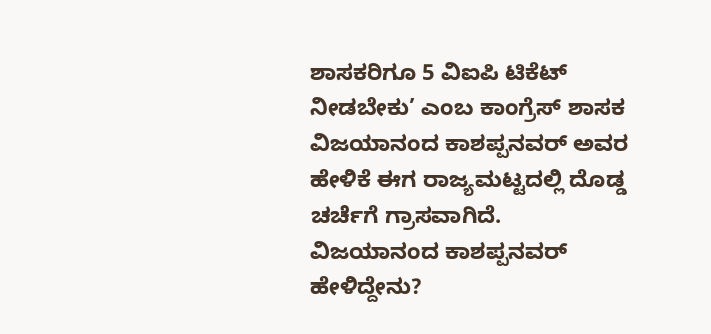ಶಾಸಕರಿಗೂ 5 ವಿಐಪಿ ಟಿಕೆಟ್ ನೀಡಬೇಕು’ ಎಂಬ ಕಾಂಗ್ರೆಸ್ ಶಾಸಕ ವಿಜಯಾನಂದ ಕಾಶಪ್ಪನವರ್ ಅವರ ಹೇಳಿಕೆ ಈಗ ರಾಜ್ಯಮಟ್ಟದಲ್ಲಿ ದೊಡ್ಡ ಚರ್ಚೆಗೆ ಗ್ರಾಸವಾಗಿದೆ.
ವಿಜಯಾನಂದ ಕಾಶಪ್ಪನವರ್ ಹೇಳಿದ್ದೇನು?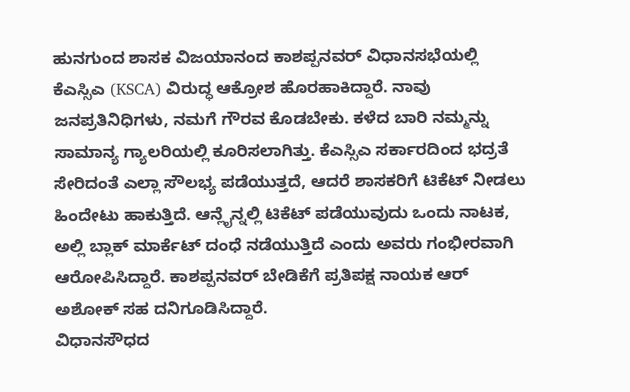ಹುನಗುಂದ ಶಾಸಕ ವಿಜಯಾನಂದ ಕಾಶಪ್ಪನವರ್ ವಿಧಾನಸಭೆಯಲ್ಲಿ ಕೆಎಸ್ಸಿಎ (KSCA) ವಿರುದ್ಧ ಆಕ್ರೋಶ ಹೊರಹಾಕಿದ್ದಾರೆ. ನಾವು ಜನಪ್ರತಿನಿಧಿಗಳು, ನಮಗೆ ಗೌರವ ಕೊಡಬೇಕು. ಕಳೆದ ಬಾರಿ ನಮ್ಮನ್ನು ಸಾಮಾನ್ಯ ಗ್ಯಾಲರಿಯಲ್ಲಿ ಕೂರಿಸಲಾಗಿತ್ತು. ಕೆಎಸ್ಸಿಎ ಸರ್ಕಾರದಿಂದ ಭದ್ರತೆ ಸೇರಿದಂತೆ ಎಲ್ಲಾ ಸೌಲಭ್ಯ ಪಡೆಯುತ್ತದೆ, ಆದರೆ ಶಾಸಕರಿಗೆ ಟಿಕೆಟ್ ನೀಡಲು ಹಿಂದೇಟು ಹಾಕುತ್ತಿದೆ. ಆನ್ಲೈನ್ನಲ್ಲಿ ಟಿಕೆಟ್ ಪಡೆಯುವುದು ಒಂದು ನಾಟಕ, ಅಲ್ಲಿ ಬ್ಲಾಕ್ ಮಾರ್ಕೆಟ್ ದಂಧೆ ನಡೆಯುತ್ತಿದೆ ಎಂದು ಅವರು ಗಂಭೀರವಾಗಿ ಆರೋಪಿಸಿದ್ದಾರೆ. ಕಾಶಪ್ಪನವರ್ ಬೇಡಿಕೆಗೆ ಪ್ರತಿಪಕ್ಷ ನಾಯಕ ಆರ್ ಅಶೋಕ್ ಸಹ ದನಿಗೂಡಿಸಿದ್ದಾರೆ.
ವಿಧಾನಸೌಧದ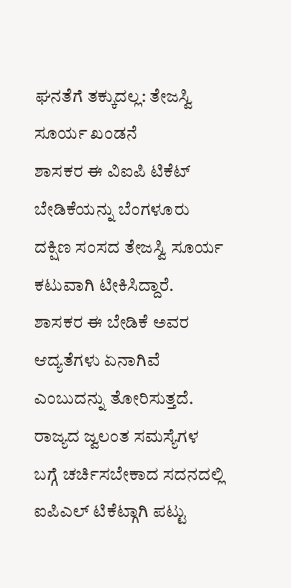ಘನತೆಗೆ ತಕ್ಕುದಲ್ಲ: ತೇಜಸ್ವಿ ಸೂರ್ಯ ಖಂಡನೆ
ಶಾಸಕರ ಈ ವಿಐಪಿ ಟಿಕೆಟ್ ಬೇಡಿಕೆಯನ್ನು ಬೆಂಗಳೂರು ದಕ್ಷಿಣ ಸಂಸದ ತೇಜಸ್ವಿ ಸೂರ್ಯ ಕಟುವಾಗಿ ಟೀಕಿಸಿದ್ದಾರೆ. ಶಾಸಕರ ಈ ಬೇಡಿಕೆ ಅವರ ಆದ್ಯತೆಗಳು ಏನಾಗಿವೆ ಎಂಬುದನ್ನು ತೋರಿಸುತ್ತದೆ. ರಾಜ್ಯದ ಜ್ವಲಂತ ಸಮಸ್ಯೆಗಳ ಬಗ್ಗೆ ಚರ್ಚಿಸಬೇಕಾದ ಸದನದಲ್ಲಿ ಐಪಿಎಲ್ ಟಿಕೆಟ್ಗಾಗಿ ಪಟ್ಟು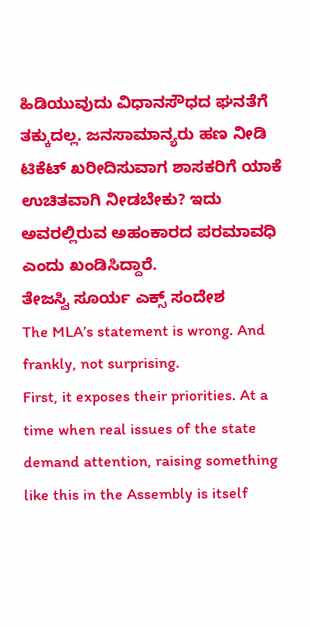ಹಿಡಿಯುವುದು ವಿಧಾನಸೌಧದ ಘನತೆಗೆ ತಕ್ಕುದಲ್ಲ. ಜನಸಾಮಾನ್ಯರು ಹಣ ನೀಡಿ ಟಿಕೆಟ್ ಖರೀದಿಸುವಾಗ ಶಾಸಕರಿಗೆ ಯಾಕೆ ಉಚಿತವಾಗಿ ನೀಡಬೇಕು? ಇದು ಅವರಲ್ಲಿರುವ ಅಹಂಕಾರದ ಪರಮಾವಧಿ ಎಂದು ಖಂಡಿಸಿದ್ದಾರೆ.
ತೇಜಸ್ವಿ ಸೂರ್ಯ ಎಕ್ಸ್ ಸಂದೇಶ
The MLA’s statement is wrong. And frankly, not surprising.
First, it exposes their priorities. At a time when real issues of the state demand attention, raising something like this in the Assembly is itself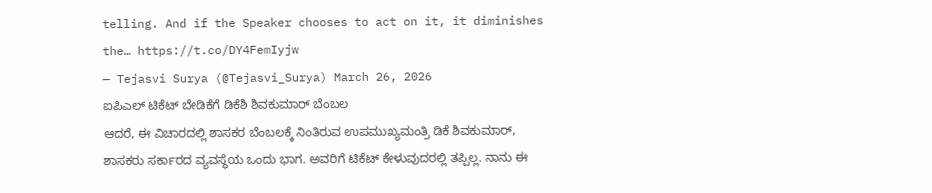telling. And if the Speaker chooses to act on it, it diminishes the… https://t.co/DY4FemIyjw
— Tejasvi Surya (@Tejasvi_Surya) March 26, 2026
ಐಪಿಎಲ್ ಟಿಕೆಟ್ ಬೇಡಿಕೆಗೆ ಡಿಕೆಶಿ ಶಿವಕುಮಾರ್ ಬೆಂಬಲ
ಆದರೆ, ಈ ವಿಚಾರದಲ್ಲಿ ಶಾಸಕರ ಬೆಂಬಲಕ್ಕೆ ನಿಂತಿರುವ ಉಪಮುಖ್ಯಮಂತ್ರಿ ಡಿಕೆ ಶಿವಕುಮಾರ್, ಶಾಸಕರು ಸರ್ಕಾರದ ವ್ಯವಸ್ಥೆಯ ಒಂದು ಭಾಗ. ಅವರಿಗೆ ಟಿಕೆಟ್ ಕೇಳುವುದರಲ್ಲಿ ತಪ್ಪಿಲ್ಲ. ನಾನು ಈ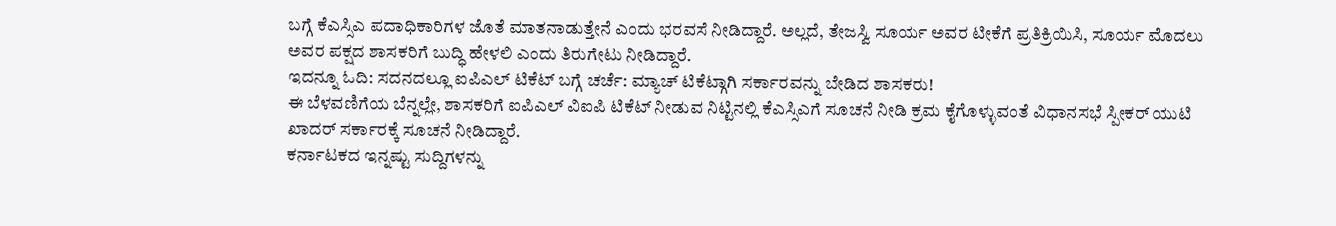ಬಗ್ಗೆ ಕೆಎಸ್ಸಿಎ ಪದಾಧಿಕಾರಿಗಳ ಜೊತೆ ಮಾತನಾಡುತ್ತೇನೆ ಎಂದು ಭರವಸೆ ನೀಡಿದ್ದಾರೆ. ಅಲ್ಲದೆ, ತೇಜಸ್ವಿ ಸೂರ್ಯ ಅವರ ಟೀಕೆಗೆ ಪ್ರತಿಕ್ರಿಯಿಸಿ, ಸೂರ್ಯ ಮೊದಲು ಅವರ ಪಕ್ಷದ ಶಾಸಕರಿಗೆ ಬುದ್ಧಿ ಹೇಳಲಿ ಎಂದು ತಿರುಗೇಟು ನೀಡಿದ್ದಾರೆ.
ಇದನ್ನೂ ಓದಿ: ಸದನದಲ್ಲೂ ಐಪಿಎಲ್ ಟಿಕೆಟ್ ಬಗ್ಗೆ ಚರ್ಚೆ: ಮ್ಯಾಚ್ ಟಿಕೆಟ್ಗಾಗಿ ಸರ್ಕಾರವನ್ನು ಬೇಡಿದ ಶಾಸಕರು!
ಈ ಬೆಳವಣಿಗೆಯ ಬೆನ್ನಲ್ಲೇ, ಶಾಸಕರಿಗೆ ಐಪಿಎಲ್ ವಿಐಪಿ ಟಿಕೆಟ್ ನೀಡುವ ನಿಟ್ಟಿನಲ್ಲಿ ಕೆಎಸ್ಸಿಎಗೆ ಸೂಚನೆ ನೀಡಿ ಕ್ರಮ ಕೈಗೊಳ್ಳುವಂತೆ ವಿಧಾನಸಭೆ ಸ್ಪೀಕರ್ ಯುಟಿ ಖಾದರ್ ಸರ್ಕಾರಕ್ಕೆ ಸೂಚನೆ ನೀಡಿದ್ದಾರೆ.
ಕರ್ನಾಟಕದ ಇನ್ನಷ್ಟು ಸುದ್ದಿಗಳನ್ನು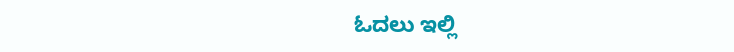ಓದಲು ಇಲ್ಲಿ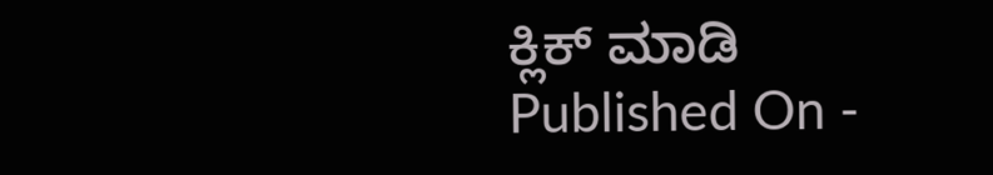ಕ್ಲಿಕ್ ಮಾಡಿ
Published On -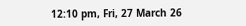12:10 pm, Fri, 27 March 26